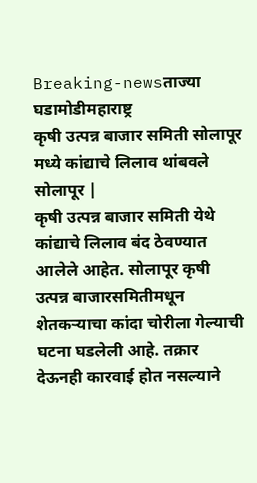Breaking-newsताज्या घडामोडीमहाराष्ट्र
कृषी उत्पन्न बाजार समिती सोलापूर मध्ये कांद्याचे लिलाव थांबवले
सोलापूर |
कृषी उत्पन्न बाजार समिती येथे कांद्याचे लिलाव बंद ठेवण्यात आलेले आहेत. सोलापूर कृषी उत्पन्न बाजारसमितीमधून शेतकऱ्याचा कांदा चोरीला गेल्याची घटना घडलेली आहे. तक्रार देऊनही कारवाई होत नसल्याने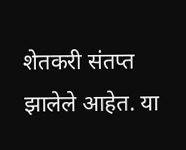शेतकरी संतप्त झालेले आहेत. या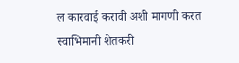ल कारवाई करावी अशी मागणी करत स्वाभिमानी शेतकरी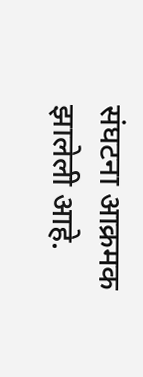संघटना आक्रमक झालेली आहे.